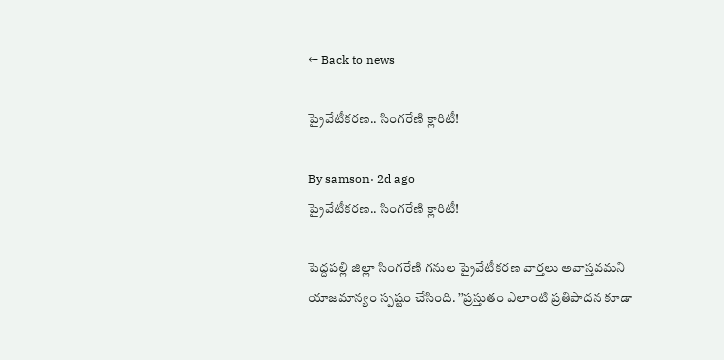← Back to news

ప్రైవేటీకరణ.. సింగరేణి క్లారిటీ!

By samson· 2d ago
ప్రైవేటీకరణ.. సింగరేణి క్లారిటీ!

పెద్దపల్లి జిల్లా సింగరేణి గనుల ప్రైవేటీకరణ వార్తలు అవాస్తవమని యాజమాన్యం స్పష్టం చేసింది. ’’ప్రస్తుతం ఎలాంటి ప్రతిపాదన కూడా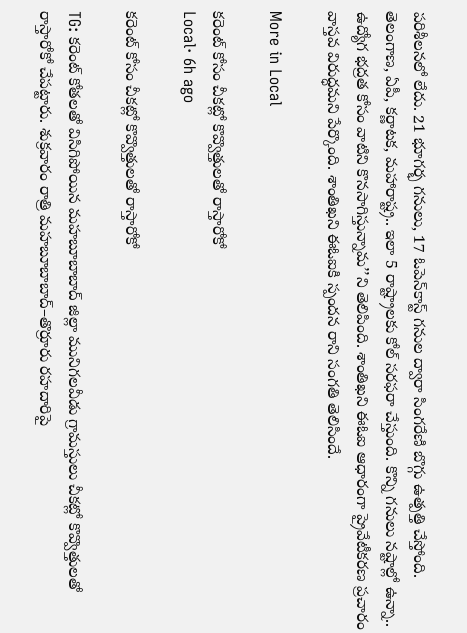పరిశీలనలో లేదు. 21 భూగర్భ గనులు, 17 ఓపెన్‌కాస్ట్ గనుల ద్వారా సింగరేణి బొగ్గు ఉత్పత్తి చేస్తోంది. తెలంగాణ, ఏపీ, కర్ణాటక, మహారాష్ట్ర.. ఇలా 5 రాష్ట్రాలకు కోల్ సరఫరా చేస్తుంది. కొన్ని గనులు నష్టాల్లో ఉన్నా.. ఉద్యోగ భద్రత కోసం వాటిని కొనసాగిస్తున్నామ’’ని తెలిపింది. శాంతిఖని ఈఓఐ ఆధారంగా ప్రైవేటీకరణ ప్రచారం వాస్తవ విరుద్ధమని పేర్కొంది. శాంతిఖని ఈఓఐకి స్పందన రాని సంగతి తెలిసిందే.

More in Local

కరెంట్ కోసం చీకట్లో కొవ్వొత్తులతో రాస్తారోకో
Local· 6h ago

కరెంట్ కోసం చీకట్లో కొవ్వొత్తులతో రాస్తారోకో

TG: కరెంట్ కోతలతో విసిగిపోయిన మహబూబాబాద్ జిల్లా మునిగలవీడు గ్రామస్తులు చీకట్లో కొవ్వొత్తులతో రాస్తారోకో చేపట్టారు. శుక్రవారం రాత్రి మహబూబాబాద్–తొర్రూరు రహదారిపై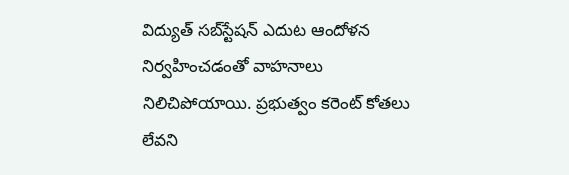విద్యుత్ సబ్‌స్టేషన్ ఎదుట ఆందోళన నిర్వహించడంతో వాహనాలు నిలిచిపోయాయి. ప్రభుత్వం కరెంట్ కోతలు లేవని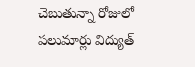చెబుతున్నా రోజులో పలుమార్లు విద్యుత్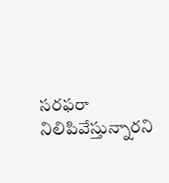సరఫరా నిలిపివేస్తున్నారని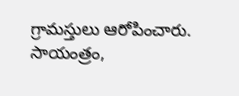గ్రామస్తులు ఆరోపించారు. సాయంత్రం,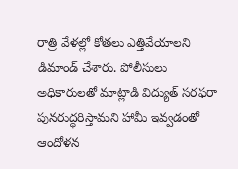రాత్రి వేళల్లో కోతలు ఎత్తివేయాలని డిమాండ్ చేశారు. పోలీసులు అధికారులతో మాట్లాడి విద్యుత్ సరఫరా పునరుద్ధరిస్తామని హామీ ఇవ్వడంతో ఆందోళన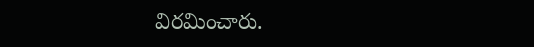విరమించారు.